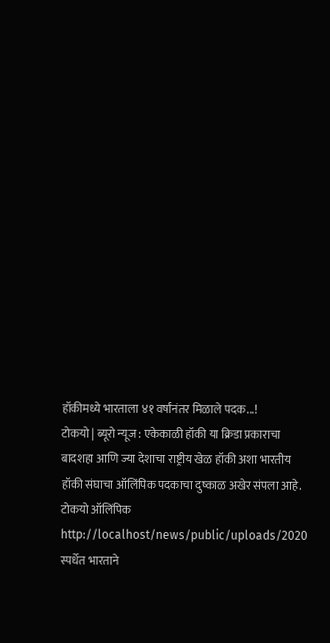हॉकीमध्ये भारताला ४१ वर्षांनंतर मिळाले पदक...!
टोकयो | ब्यूरो न्यूज : एकेकाळी हॉकी या क्रिडा प्रकाराचा बादशहा आणि ज्या देशाचा राष्ट्रीय खेळ हॉकी अशा भारतीय हॉकी संघाचा ऑलिंपिक पदकाचा दुष्काळ अखेर संपला आहे. टोकयो ऑलिंपिक http://localhost/news/public/uploads/2020 स्पर्धेत भारताने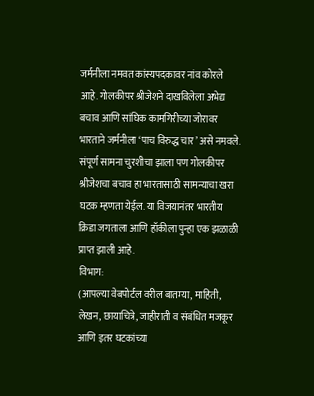जर्मनीला नमवत कांस्यपदकावर नांव कोरले आहे. गोलकीपर श्रीजेशने दाखविलेला अभेद्य बचाव आणि सांघिक कामगिरीच्या जोरावर भारताने जर्मनीला ‘पाच विरुद्ध चार’ असे नमवले. संपूर्ण सामना चुरशीचा झाला पण गोलकीपर श्रीजेशचा बचाव हा भारतासाठी सामन्याचा खरा घटक म्हणता येईल. या विजयानंतर भारतीय क्रिडा जगताला आणि हॉकीला पुन्हा एक झळाळी प्राप्त झाली आहे.
विभाग:
(आपल्या वेबपोर्टल वरील बातम्या, माहिती, लेखन, छायाचित्रे, जाहीराती व संबंधित मजकूर आणि इतर घटकांच्या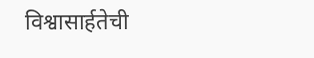विश्वासार्हतेची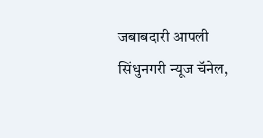जबाबदारी आपली सिंधुनगरी न्यूज चॅनेल,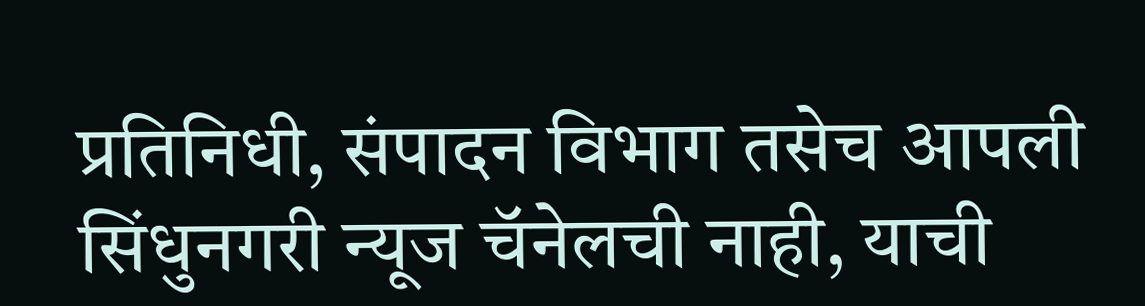प्रतिनिधी, संपादन विभाग तसेच आपली सिंधुनगरी न्यूज चॅनेलची नाही, याची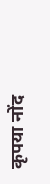कृपया नोंद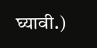घ्यावी.)